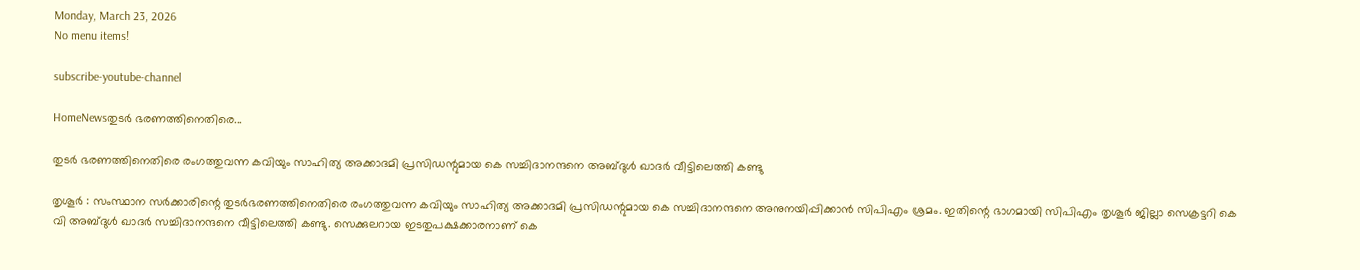Monday, March 23, 2026
No menu items!

subscribe-youtube-channel

HomeNewsതുടര്‍ ഭരണത്തിനെതിരെ...

തുടര്‍ ഭരണത്തിനെതിരെ രംഗത്തുവന്ന കവിയും സാഹിത്യ അക്കാദമി പ്രസിഡന്റുമായ കെ സച്ചിദാനന്ദനെ അബ്ദുള്‍ ഖാദര്‍ വീട്ടിലെത്തി കണ്ടു

തൃശൂര്‍ : സംസ്ഥാന സർക്കാരിന്റെ തുടര്‍ഭരണത്തിനെതിരെ രംഗത്തുവന്ന കവിയും സാഹിത്യ അക്കാദമി പ്രസിഡന്റുമായ കെ സച്ചിദാനന്ദനെ അനുനയിപ്പിക്കാന്‍ സിപിഎം ശ്രമം. ഇതിന്റെ ഭാഗമായി സിപിഎം തൃശൂര്‍ ജില്ലാ സെക്രട്ടറി കെ വി അബ്ദുള്‍ ഖാദര്‍ സച്ചിദാനന്ദനെ വീട്ടിലെത്തി കണ്ടു. സെക്കുലറായ ഇടതുപക്ഷക്കാരനാണ് കെ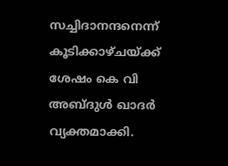സച്ചിദാനന്ദനെന്ന് കൂടിക്കാഴ്ചയ്ക്ക് ശേഷം കെ വി അബ്ദുള്‍ ഖാദര്‍ വ്യക്തമാക്കി.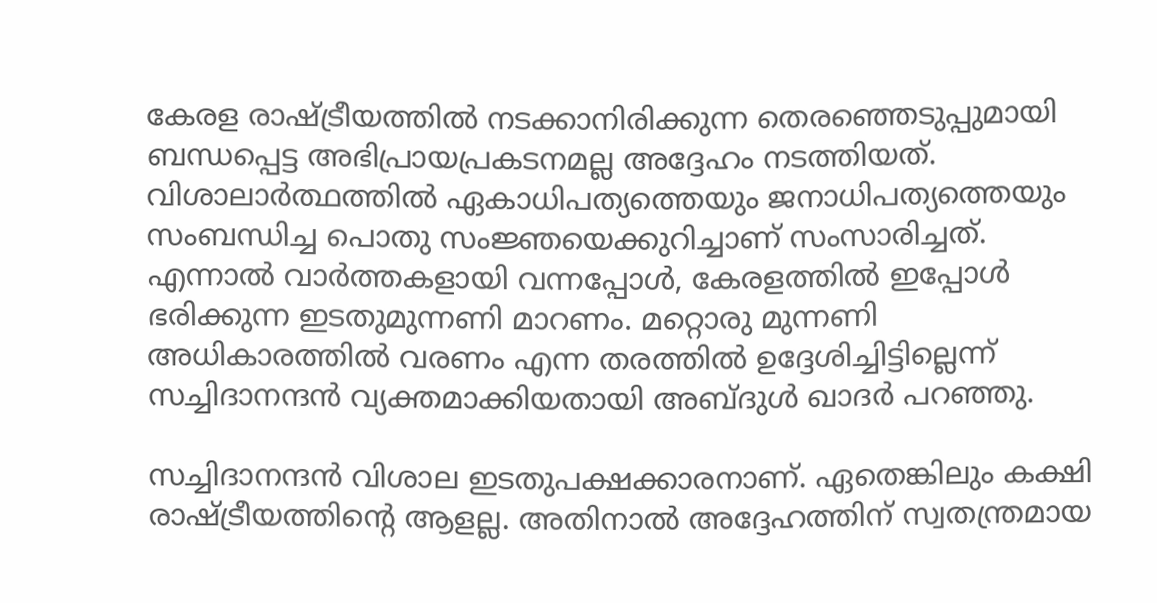കേരള രാഷ്ട്രീയത്തില്‍ നടക്കാനിരിക്കുന്ന തെരഞ്ഞെടുപ്പുമായി ബന്ധപ്പെട്ട അഭിപ്രായപ്രകടനമല്ല അദ്ദേഹം നടത്തിയത്. വിശാലാര്‍ത്ഥത്തില്‍ ഏകാധിപത്യത്തെയും ജനാധിപത്യത്തെയും സംബന്ധിച്ച പൊതു സംജ്ഞയെക്കുറിച്ചാണ് സംസാരിച്ചത്. എന്നാല്‍ വാര്‍ത്തകളായി വന്നപ്പോള്‍, കേരളത്തില്‍ ഇപ്പോള്‍ ഭരിക്കുന്ന ഇടതുമുന്നണി മാറണം. മറ്റൊരു മുന്നണി അധികാരത്തില്‍ വരണം എന്ന തരത്തില്‍ ഉദ്ദേശിച്ചിട്ടില്ലെന്ന് സച്ചിദാനന്ദന്‍ വ്യക്തമാക്കിയതായി അബ്ദുള്‍ ഖാദര്‍ പറഞ്ഞു.

സച്ചിദാനന്ദന്‍ വിശാല ഇടതുപക്ഷക്കാരനാണ്. ഏതെങ്കിലും കക്ഷി രാഷ്ട്രീയത്തിന്റെ ആളല്ല. അതിനാല്‍ അദ്ദേഹത്തിന് സ്വതന്ത്രമായ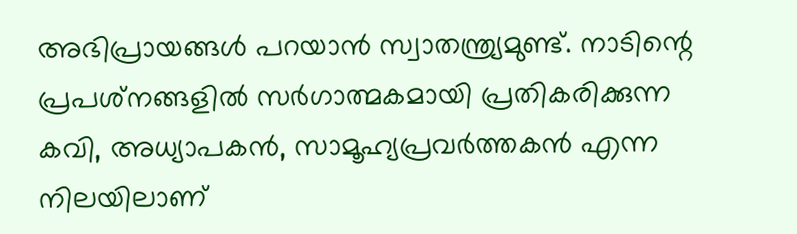അഭിപ്രായങ്ങള്‍ പറയാന്‍ സ്വാതന്ത്ര്യമുണ്ട്. നാടിന്റെ പ്രപശ്‌നങ്ങളില്‍ സര്‍ഗാത്മകമായി പ്രതികരിക്കുന്ന കവി, അധ്യാപകന്‍, സാമൂഹ്യപ്രവര്‍ത്തകന്‍ എന്ന നിലയിലാണ്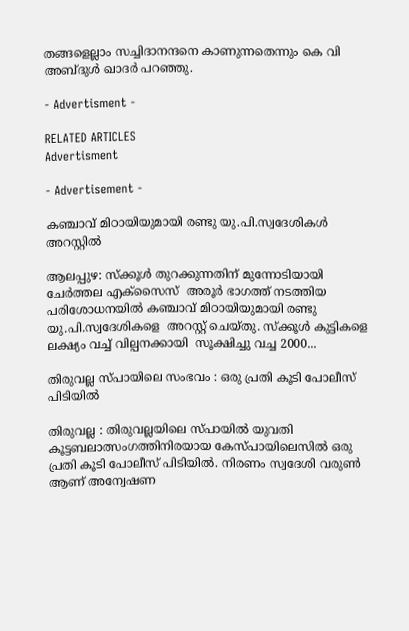തങ്ങളെല്ലാം സച്ചിദാനന്ദനെ കാണുന്നതെന്നും കെ വി അബ്ദുള്‍ ഖാദര്‍ പറഞ്ഞു.

- Advertisment -

RELATED ARTICLES
Advertisment

- Advertisement -

കഞ്ചാവ് മിഠായിയുമായി രണ്ടു യു.പി.സ്വദേശികൾ  അറസ്റ്റിൽ

ആലപ്പുഴ: സ്ക്കൂൾ തുറക്കുന്നതിന് മുന്നോടിയായി ചേർത്തല എക്സൈസ്  അരൂർ ഭാഗത്ത് നടത്തിയ പരിശോധനയിൽ കഞ്ചാവ് മിഠായിയുമായി രണ്ടു യു.പി.സ്വദേശികളെ  അറസ്റ്റ് ചെയ്തു. സ്ക്കൂൾ കുട്ടികളെ ലക്ഷ്യം വച്ച് വില്പനക്കായി  സൂക്ഷിച്ചു വച്ച 2000...

തിരുവല്ല സ്പായിലെ സംഭവം : ഒരു പ്രതി കൂടി പോലീസ് പിടിയിൽ

തിരുവല്ല : തിരുവല്ലയിലെ സ്പായിൽ യുവതി കൂട്ടബലാത്സംഗത്തിനിരയായ കേസ്പായിലെസിൽ ഒരു പ്രതി കൂടി പോലീസ് പിടിയിൽ. നിരണം സ്വദേശി വരുൺ ആണ് അന്വേഷണ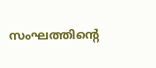സംഘത്തിന്റെ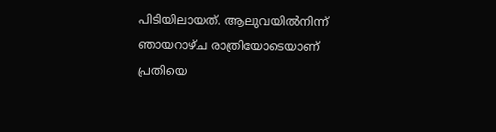പിടിയിലായത്. ആലുവയിൽനിന്ന് ഞായറാഴ്ച രാത്രിയോടെയാണ് പ്രതിയെ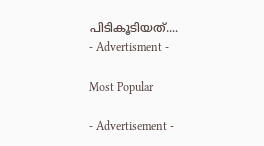പിടികൂടിയത്....
- Advertisment -

Most Popular

- Advertisement -